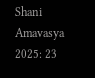Shani Amavasya 2025: 23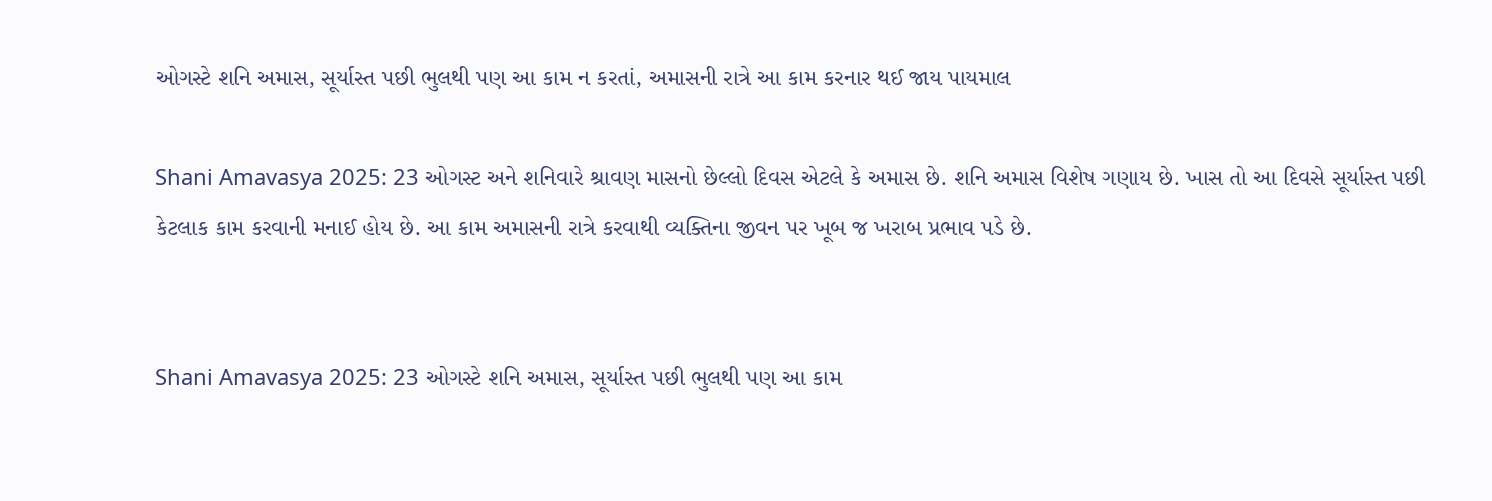ઓગસ્ટે શનિ અમાસ, સૂર્યાસ્ત પછી ભુલથી પણ આ કામ ન કરતાં, અમાસની રાત્રે આ કામ કરનાર થઈ જાય પાયમાલ

Shani Amavasya 2025: 23 ઓગસ્ટ અને શનિવારે શ્રાવણ માસનો છેલ્લો દિવસ એટલે કે અમાસ છે. શનિ અમાસ વિશેષ ગણાય છે. ખાસ તો આ દિવસે સૂર્યાસ્ત પછી કેટલાક કામ કરવાની મનાઈ હોય છે. આ કામ અમાસની રાત્રે કરવાથી વ્યક્તિના જીવન પર ખૂબ જ ખરાબ પ્રભાવ પડે છે.


Shani Amavasya 2025: 23 ઓગસ્ટે શનિ અમાસ, સૂર્યાસ્ત પછી ભુલથી પણ આ કામ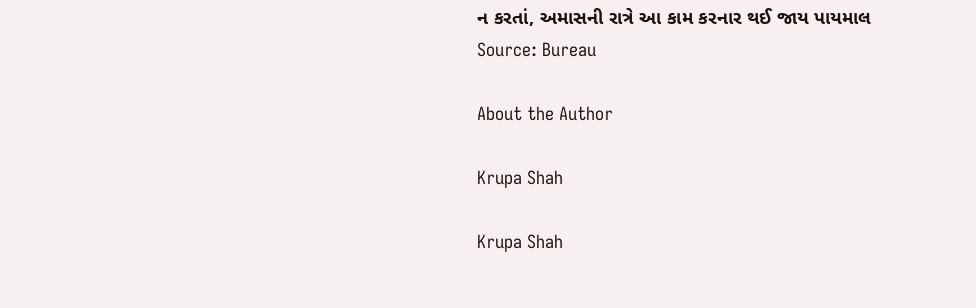ન કરતાં, અમાસની રાત્રે આ કામ કરનાર થઈ જાય પાયમાલ
Source: Bureau

About the Author

Krupa Shah

Krupa Shah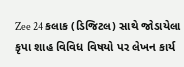Zee 24 કલાક (ડિજિટલ) સાથે જોડાયેલા કૃપા શાહ વિવિધ વિષયો પર લેખન કાર્ય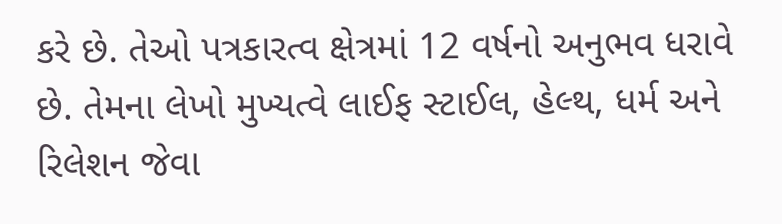કરે છે. તેઓ પત્રકારત્વ ક્ષેત્રમાં 12 વર્ષનો અનુભવ ધરાવે છે. તેમના લેખો મુખ્યત્વે લાઈફ સ્ટાઈલ, હેલ્થ, ધર્મ અને રિલેશન જેવા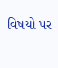વિષયો પર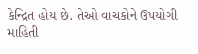કેન્દ્રિત હોય છે. તેઓ વાચકોને ઉપયોગી માહિતી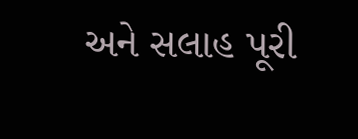અને સલાહ પૂરી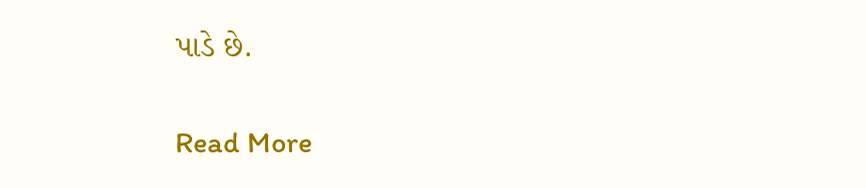પાડે છે.

Read More